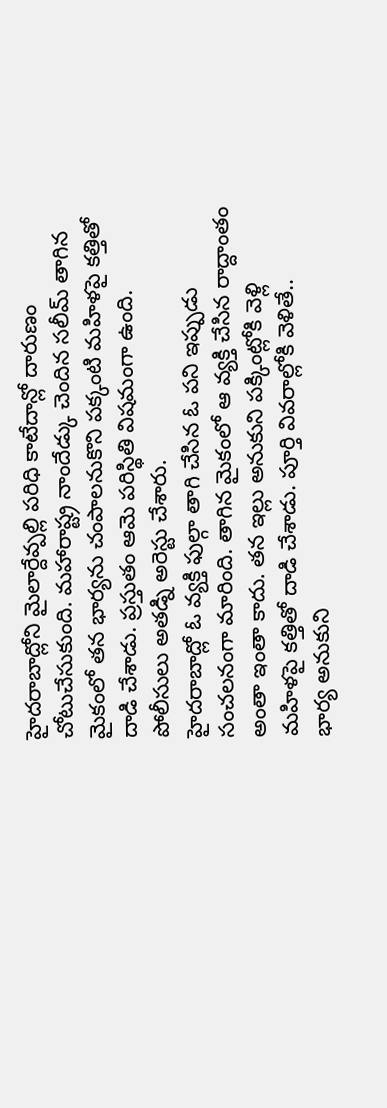హైదరాబాద్లోని మైలార్దేవ్పల్లి పరిధి కాటేదాన్లో దారుణం చోటుచేసుకుంది. మహారాష్ట్ర నాందేడ్కు చెందిన సలీమ్ తాగిన మైకంలో తన భార్యను చంపాలనుకొని పక్కంటి మహిళపై కత్తితో దాడి చేశాడు. ప్రస్తుతం ఆమె పరిస్థితి విషమంగా ఉంది. పోలీసులు అతడ్ని అరెస్టు చేశారు.
హైదరాబాద్లో ఓ వ్యక్తి ఫుల్గా తాగి చేసిన ఓ పని ఇప్పుడు సంచలనంగా మారింది. తాగిన మైకంలో ఆ వ్యక్తి చేసిన రాద్దాంతం అంతా ఇంతా కాదు. తన ఇల్లు అనుకుని పక్కింట్లోకి వెళ్లి మహిళపై కత్తితో దాడి చేశాడు. పూర్తి వివరాల్లోకి వెళితే..
భార్య అనుకుని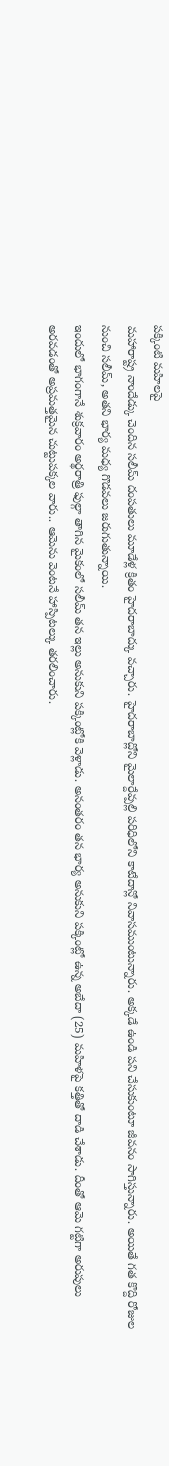పక్కింటి మహిలపై
మహారాష్ట్ర నాందేడ్కు చెందిన సలీమ్ దంపతులు మూడేళ్ల క్రితం హైదరాబాద్కు వచ్చారు. హైదరాబాద్లోని మైలార్దేవ్పల్లి పరిధిలోని కాటేదాన్లో నివాసముంటున్నారు. అక్కడే ఉండి పని చేసుకుంటూ జీవనం సాగిస్తున్నారు. అయితే గత కొద్ది రోజుల నుంచి సలీమ్, అతని భార్య మధ్య గొడవలు జరుగుతున్నాయి.
ఇందులో భాగంగానే శుక్రవారం అర్థరాత్రి ఫుల్గా తాగిన మైకంలో సలీమ్ తన ఇల్లు అనుకుని పక్కింట్లోకి వెళ్లాడు. అనంతరం తన భార్య అనుకుని పక్కింట్లో ఉన్న అబేదా (25) మహిళపై కత్తితో దాడి చేశాడు. దీంతో ఆమె గట్టిగా అరుపులు అరవడంతో అప్రమత్తమైన చుట్టుపక్కల వారు.. ఆమెను వెంటనే హాస్పిటల్కు తరలించారు.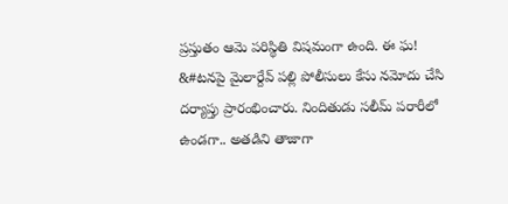ప్రస్తుతం ఆమె పరిస్థితి విషమంగా ఉంది. ఈ ఘ! &#టనపై మైలార్దేవ్ పల్లి పోలీసులు కేసు నమోదు చేసి దర్యాప్తు ప్రారంభించారు. నిందితుడు సలీమ్ పరారీలో ఉండగా.. అతడిని తాజాగా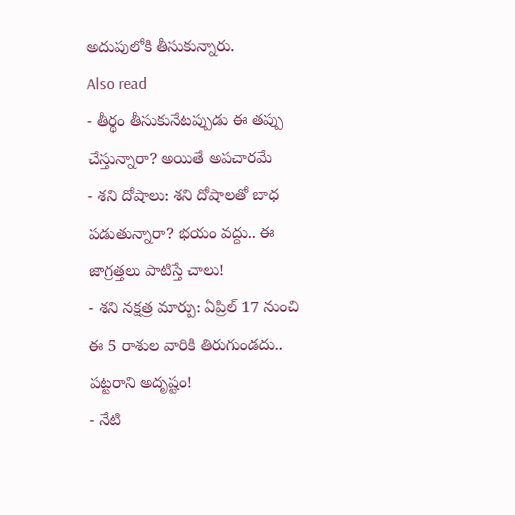అదుపులోకి తీసుకున్నారు.
Also read
- తీర్థం తీసుకునేటప్పుడు ఈ తప్పు చేస్తున్నారా? అయితే అపచారమే
- శని దోషాలు: శని దోషాలతో బాధ పడుతున్నారా? భయం వద్దు.. ఈ జాగ్రత్తలు పాటిస్తే చాలు!
- శని నక్షత్ర మార్పు: ఏప్రిల్ 17 నుంచి ఈ 5 రాశుల వారికి తిరుగుండదు.. పట్టరాని అదృష్టం!
- నేటి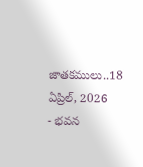జాతకములు..18 ఏప్రిల్, 2026
- భవన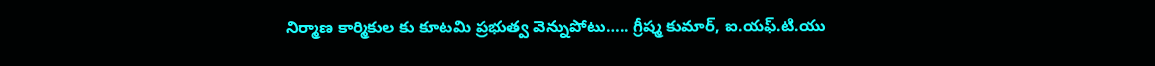నిర్మాణ కార్మికుల కు కూటమి ప్రభుత్వ వెన్నుపోటు….. గ్రీష్మ కుమార్, ఐ.యఫ్.టి.యు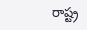రాష్ట్ర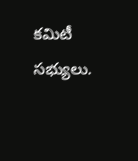కమిటీ సభ్యులు.